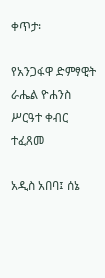ቀጥታ፡

የአንጋፋዋ ድምፃዊት ራሔል ዮሐንስ ሥርዓተ ቀብር ተፈጸመ

አዲስ አበባ፤ ሰኔ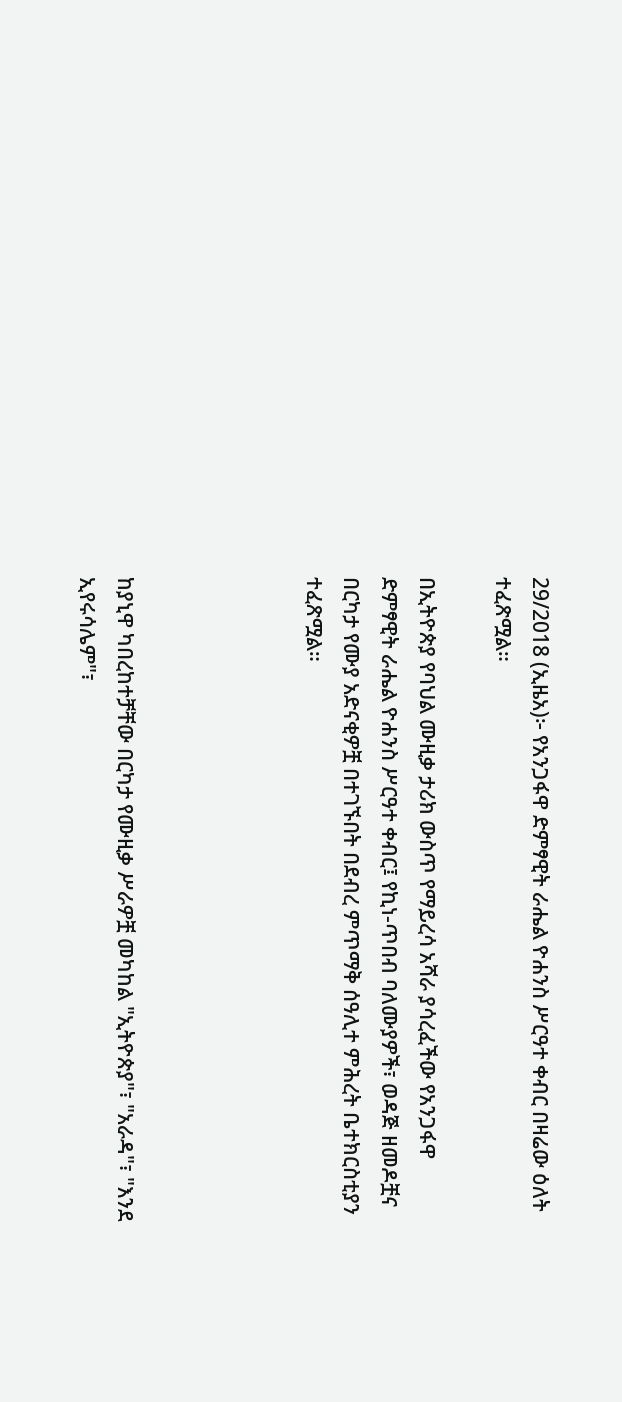29/2018 (ኢዜአ)፦ የአንጋፋዋ ድምፃዊት ራሔል ዮሐንስ ሥርዓተ ቀብር በዛሬው ዕለት ተፈጽሟል።

በኢትዮጵያ የባህል ሙዚቃ ታሪክ ውስጥ የማይረሳ አሻራ ያሳረፈችው የአንጋፋዋ ድምፃዊት ራሔል ዮሐንስ ሥርዓተ ቀብር፤ የኪነ-ጥበብ ባለሙያዎች፣ ወዳጅ ዘመዶቿና በርካታ የሙያ አድናቂዎቿ በተገኙበት በደብረ ምጥማቅ ሰዓሊተ ምሕረት ቤተክርስቲያን ተፈጽሟል።




ከያኒዋ ካበረከተቻቸው በርካታ የሙዚቃ ሥራዎቿ መካከል "ኢትዮጵያ"፣ "አራዳ"፣ "እንደ ኢየሩሳሌም"፣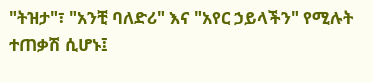"ትዝታ"፣ "አንቺ ባለድሪ" እና "አየር ኃይላችን" የሚሉት ተጠቃሽ ሲሆኑ፤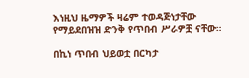እነዚህ ዜማዎች ዛሬም ተወዳጅነታቸው የማይደበዝዝ ድንቅ የጥበብ ሥራዎቿ ናቸው።

በኪነ ጥበብ ህይወቷ በርካታ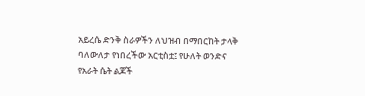አይረሴ ድንቅ ስራዎችን ለህዝብ በማበርከት ታላቅ ባለውለታ የነበረችው አርቲስቷ፤ የሁለት ወንድና የአራት ሴት ልጆች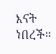እናት ነበረች።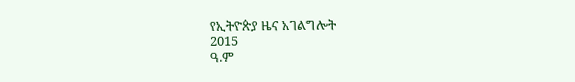የኢትዮጵያ ዜና አገልግሎት
2015
ዓ.ም